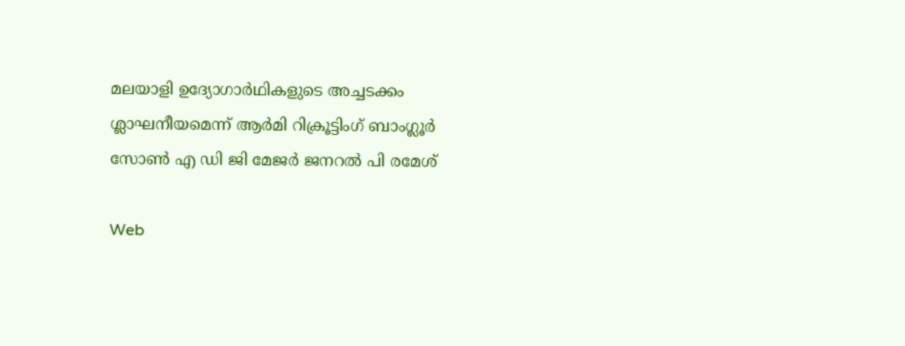മലയാളി ഉദ്യോഗാര്‍ഥികളുടെ അച്ചടക്കം ശ്ലാഘനീയമെന്ന് ആര്‍മി റിക്രൂട്ടിംഗ് ബാംഗ്ലൂര്‍ സോണ്‍ എ ഡി ജി മേജര്‍ ജനറല്‍ പി രമേശ്

Web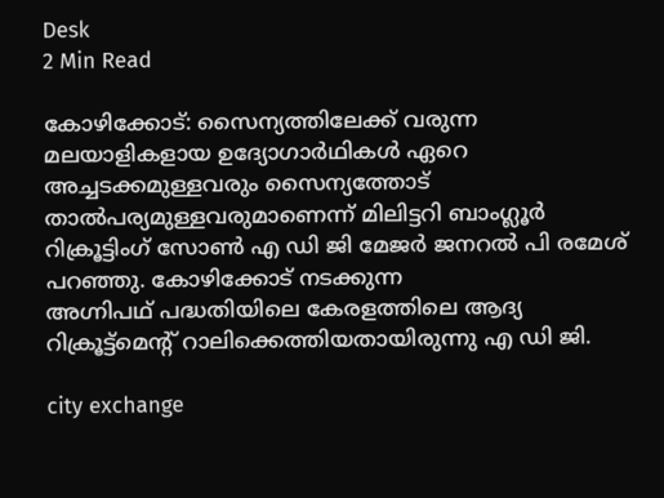Desk
2 Min Read

കോഴിക്കോട്: സൈന്യത്തിലേക്ക് വരുന്ന മലയാളികളായ ഉദ്യോഗാര്‍ഥികള്‍ ഏറെ അച്ചടക്കമുള്ളവരും സൈന്യത്തോട് താല്‍പര്യമുള്ളവരുമാണെന്ന് മിലിട്ടറി ബാംഗ്ലൂര്‍ റിക്രൂട്ടിംഗ് സോണ്‍ എ ഡി ജി മേജര്‍ ജനറല്‍ പി രമേശ് പറഞ്ഞു. കോഴിക്കോട് നടക്കുന്ന
അഗ്നിപഥ് പദ്ധതിയിലെ കേരളത്തിലെ ആദ്യ റിക്രൂട്ട്‌മെന്റ് റാലിക്കെത്തിയതായിരുന്നു എ ഡി ജി.

city exchange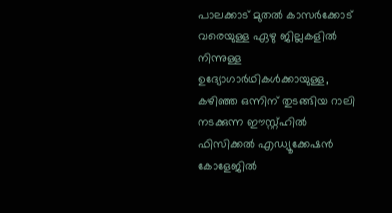പാലക്കാട് മുതല്‍ കാസര്‍ക്കോട് വരെയുള്ള ഏഴു ജില്ലകളില്‍ നിന്നുള്ള ഉദ്യോഗാര്‍ഥികള്‍ക്കായുള്ള, കഴിഞ്ഞ ഒന്നിന് തുടങ്ങിയ റാലി നടക്കുന്ന ഈസ്റ്റ്ഹില്‍ ഫിസിക്കല്‍ എഡ്യൂക്കേഷന്‍ കോളേജില്‍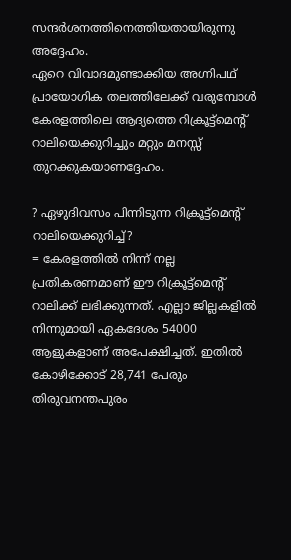സന്ദര്‍ശനത്തിനെത്തിയതായിരുന്നു അദ്ദേഹം.
ഏറെ വിവാദമുണ്ടാക്കിയ അഗ്നിപഥ് പ്രായോഗിക തലത്തിലേക്ക് വരുമ്പോള്‍ കേരളത്തിലെ ആദ്യത്തെ റിക്രൂട്ട്‌മെന്റ് റാലിയെക്കുറിച്ചും മറ്റും മനസ്സ് തുറക്കുകയാണദ്ദേഹം.

? ഏഴുദിവസം പിന്നിടുന്ന റിക്രൂട്ട്‌മെന്റ് റാലിയെക്കുറിച്ച്?
= കേരളത്തില്‍ നിന്ന് നല്ല പ്രതികരണമാണ് ഈ റിക്രൂട്ട്‌മെന്റ് റാലിക്ക് ലഭിക്കുന്നത്. എല്ലാ ജില്ലകളില്‍ നിന്നുമായി ഏകദേശം 54000 ആളുകളാണ് അപേക്ഷിച്ചത്. ഇതില്‍ കോഴിക്കോട് 28,741 പേരും തിരുവനന്തപുരം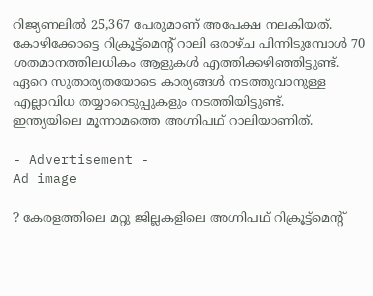റിജ്യണലില്‍ 25,367 പേരുമാണ് അപേക്ഷ നലകിയത്. കോഴിക്കോട്ടെ റിക്രൂട്ട്‌മെന്റ് റാലി ഒരാഴ്ച പിന്നിടുമ്പോള്‍ 70 ശതമാനത്തിലധികം ആളുകള്‍ എത്തിക്കഴിഞ്ഞിട്ടുണ്ട്. ഏറെ സുതാര്യതയോടെ കാര്യങ്ങള്‍ നടത്തുവാനുള്ള എല്ലാവിധ തയ്യാറെടുപ്പുകളും നടത്തിയിട്ടുണ്ട്.
ഇന്ത്യയിലെ മൂന്നാമത്തെ അഗ്നിപഥ് റാലിയാണിത്.

- Advertisement -
Ad image

? കേരളത്തിലെ മറ്റു ജില്ലകളിലെ അഗ്നിപഥ് റിക്രൂട്ട്‌മെന്റ്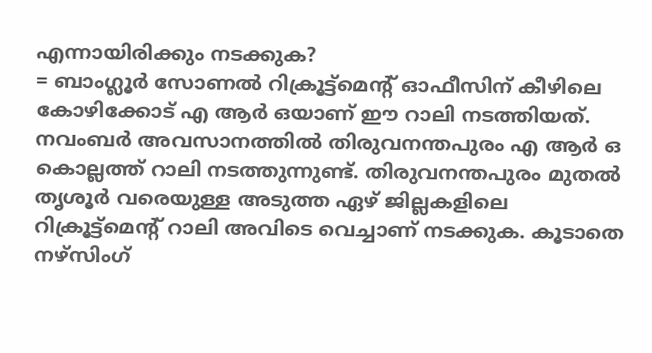എന്നായിരിക്കും നടക്കുക?
= ബാംഗ്ലൂര്‍ സോണല്‍ റിക്രൂട്ട്‌മെന്റ് ഓഫീസിന് കീഴിലെ കോഴിക്കോട് എ ആര്‍ ഒയാണ് ഈ റാലി നടത്തിയത്. നവംബര്‍ അവസാനത്തില്‍ തിരുവനന്തപുരം എ ആര്‍ ഒ കൊല്ലത്ത് റാലി നടത്തുന്നുണ്ട്. തിരുവനന്തപുരം മുതല്‍ തൃശൂര്‍ വരെയുള്ള അടുത്ത ഏഴ് ജില്ലകളിലെ റിക്രൂട്ട്‌മെന്റ് റാലി അവിടെ വെച്ചാണ് നടക്കുക. കൂടാതെ നഴ്‌സിംഗ്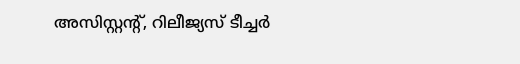അസിസ്റ്റന്റ്, റിലീജ്യസ് ടീച്ചര്‍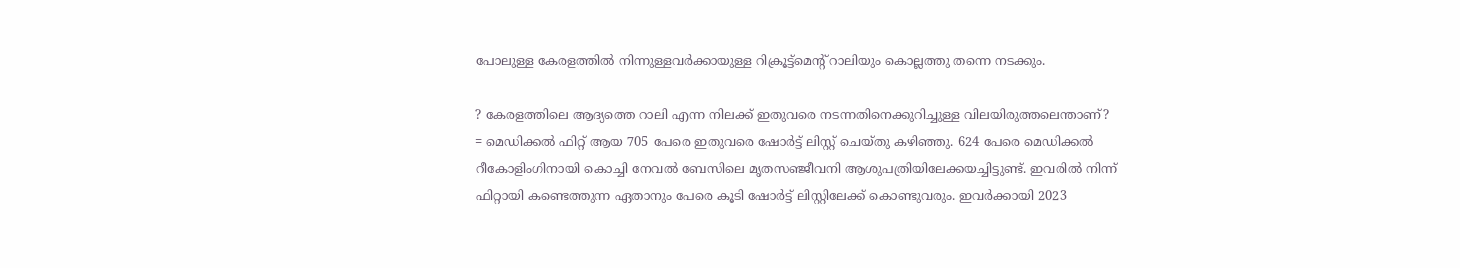പോലുള്ള കേരളത്തില്‍ നിന്നുള്ളവര്‍ക്കായുള്ള റിക്രൂട്ട്‌മെന്റ് റാലിയും കൊല്ലത്തു തന്നെ നടക്കും.

? കേരളത്തിലെ ആദ്യത്തെ റാലി എന്ന നിലക്ക് ഇതുവരെ നടന്നതിനെക്കുറിച്ചുള്ള വിലയിരുത്തലെന്താണ്?
= മെഡിക്കല്‍ ഫിറ്റ് ആയ 705 പേരെ ഇതുവരെ ഷോര്‍ട്ട് ലിസ്റ്റ് ചെയ്തു കഴിഞ്ഞു. 624 പേരെ മെഡിക്കല്‍ റീകോളിംഗിനായി കൊച്ചി നേവല്‍ ബേസിലെ മൃതസഞ്ജീവനി ആശുപത്രിയിലേക്കയച്ചിട്ടുണ്ട്. ഇവരില്‍ നിന്ന് ഫിറ്റായി കണ്ടെത്തുന്ന ഏതാനും പേരെ കൂടി ഷോര്‍ട്ട് ലിസ്റ്റിലേക്ക് കൊണ്ടുവരും. ഇവര്‍ക്കായി 2023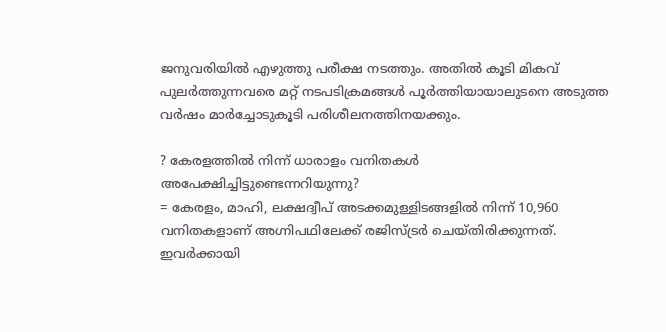ജനുവരിയില്‍ എഴുത്തു പരീക്ഷ നടത്തും. അതില്‍ കൂടി മികവ് പുലര്‍ത്തുന്നവരെ മറ്റ് നടപടിക്രമങ്ങള്‍ പൂര്‍ത്തിയായാലുടനെ അടുത്ത വര്‍ഷം മാര്‍ച്ചോടുകൂടി പരിശീലനത്തിനയക്കും.

? കേരളത്തില്‍ നിന്ന് ധാരാളം വനിതകള്‍ അപേക്ഷിച്ചിട്ടുണ്ടെന്നറിയുന്നു?
= കേരളം, മാഹി, ലക്ഷദ്വീപ് അടക്കമുള്ളിടങ്ങളില്‍ നിന്ന് 10,960 വനിതകളാണ് അഗ്നിപഥിലേക്ക് രജിസ്ട്രര്‍ ചെയ്തിരിക്കുന്നത്. ഇവര്‍ക്കായി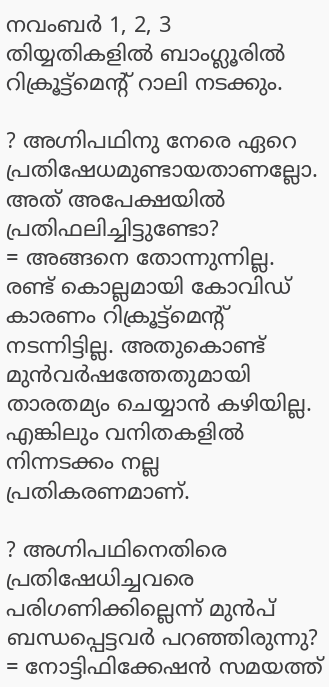നവംബര്‍ 1, 2, 3 തിയ്യതികളില്‍ ബാംഗ്ലൂരില്‍ റിക്രൂട്ട്‌മെന്റ് റാലി നടക്കും.

? അഗ്നിപഥിനു നേരെ ഏറെ പ്രതിഷേധമുണ്ടായതാണല്ലോ. അത് അപേക്ഷയില്‍ പ്രതിഫലിച്ചിട്ടുണ്ടോ?
= അങ്ങനെ തോന്നുന്നില്ല. രണ്ട് കൊല്ലമായി കോവിഡ് കാരണം റിക്രൂട്ട്‌മെന്റ് നടന്നിട്ടില്ല. അതുകൊണ്ട് മുന്‍വര്‍ഷത്തേതുമായി താരതമ്യം ചെയ്യാന്‍ കഴിയില്ല. എങ്കിലും വനിതകളില്‍ നിന്നടക്കം നല്ല പ്രതികരണമാണ്.

? അഗ്നിപഥിനെതിരെ പ്രതിഷേധിച്ചവരെ പരിഗണിക്കില്ലെന്ന് മുന്‍പ് ബന്ധപ്പെട്ടവര്‍ പറഞ്ഞിരുന്നു?
= നോട്ടിഫിക്കേഷന്‍ സമയത്ത്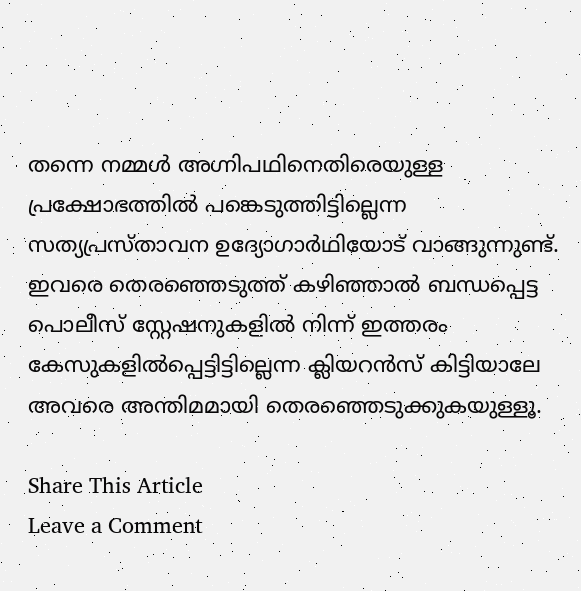തന്നെ നമ്മള്‍ അഗ്നിപഥിനെതിരെയുള്ള പ്രക്ഷോഭത്തില്‍ പങ്കെടുത്തിട്ടില്ലെന്ന സത്യപ്രസ്താവന ഉദ്യോഗാര്‍ഥിയോട് വാങ്ങുന്നുണ്ട്. ഇവരെ തെരഞ്ഞെടുത്ത് കഴിഞ്ഞാല്‍ ബന്ധപ്പെട്ട പൊലീസ് സ്റ്റേഷനുകളില്‍ നിന്ന് ഇത്തരം കേസുകളില്‍പ്പെട്ടിട്ടില്ലെന്ന ക്ലിയറന്‍സ് കിട്ടിയാലേ അവരെ അന്തിമമായി തെരഞ്ഞെടുക്കുകയുള്ളൂ.

Share This Article
Leave a Comment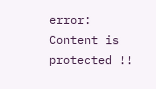error: Content is protected !!